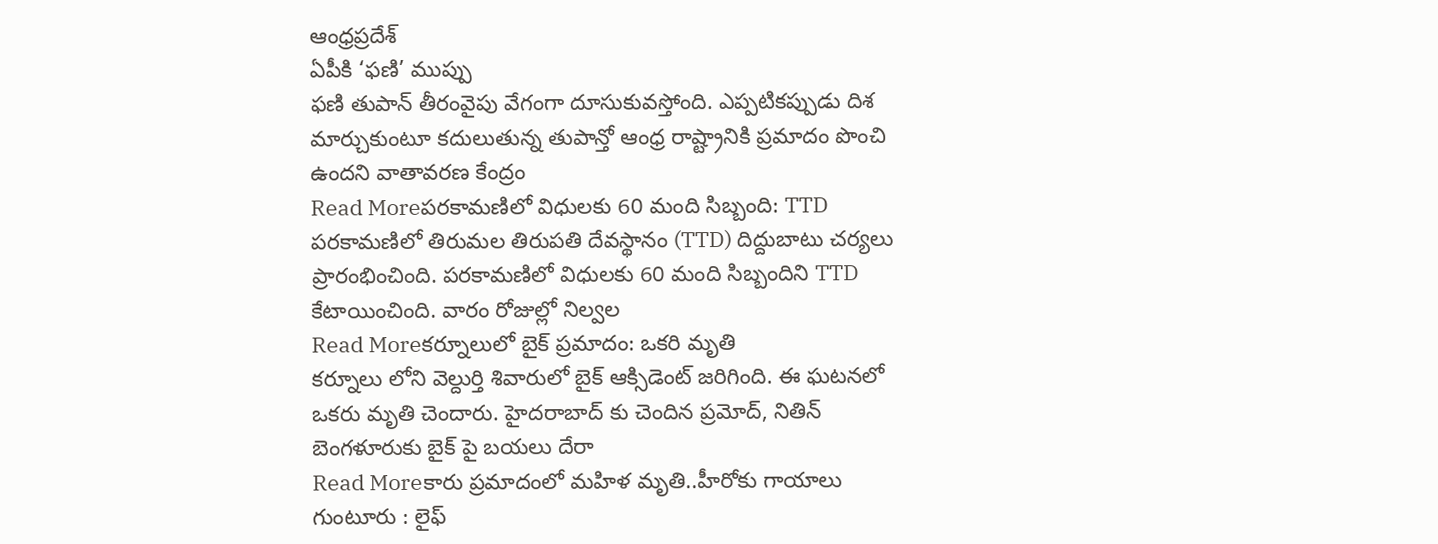ఆంధ్రప్రదేశ్
ఏపీకి ‘ఫణి’ ముప్పు
ఫణి తుపాన్ తీరంవైపు వేగంగా దూసుకువస్తోంది. ఎప్పటికప్పుడు దిశ మార్చుకుంటూ కదులుతున్న తుపాన్తో ఆంధ్ర రాష్ట్రానికి ప్రమాదం పొంచి ఉందని వాతావరణ కేంద్రం
Read Moreపరకామణిలో విధులకు 60 మంది సిబ్బంది: TTD
పరకామణిలో తిరుమల తిరుపతి దేవస్థానం (TTD) దిద్దుబాటు చర్యలు ప్రారంభించింది. పరకామణిలో విధులకు 60 మంది సిబ్బందిని TTD కేటాయించింది. వారం రోజుల్లో నిల్వల
Read Moreకర్నూలులో బైక్ ప్రమాదం: ఒకరి మృతి
కర్నూలు లోని వెల్దుర్తి శివారులో బైక్ ఆక్సిడెంట్ జరిగింది. ఈ ఘటనలో ఒకరు మృతి చెందారు. హైదరాబాద్ కు చెందిన ప్రమోద్, నితిన్ బెంగళూరుకు బైక్ పై బయలు దేరా
Read Moreకారు ప్రమాదంలో మహిళ మృతి..హీరోకు గాయాలు
గుంటూరు : లైఫ్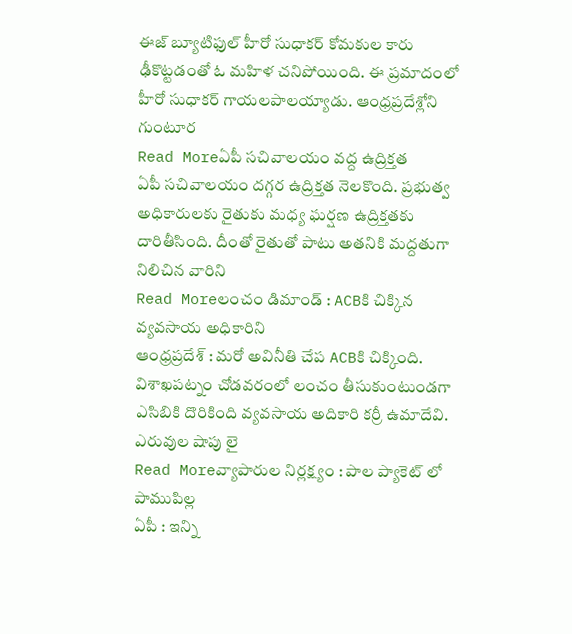ఈజ్ బ్యూటిఫుల్ హీరో సుధాకర్ కోమకుల కారు ఢీకొట్టడంతో ఓ మహిళ చనిపోయింది. ఈ ప్రమాదంలో హీరో సుధాకర్ గాయలపాలయ్యాడు. ఆంధ్రప్రదేశ్లోని గుంటూర
Read Moreఏపీ సచివాలయం వద్ద ఉద్రిక్తత
ఏపీ సచివాలయం దగ్గర ఉద్రిక్తత నెలకొంది. ప్రభుత్వ అధికారులకు రైతుకు మధ్య ఘర్షణ ఉద్రిక్తతకు దారితీసింది. దీంతో రైతుతో పాటు అతనికి మద్దతుగా నిలిచిన వారిని
Read Moreలంచం డిమాండ్ : ACBకి చిక్కిన వ్యవసాయ అధికారిని
ఆంధ్రప్రదేశ్ : మరో అవినీతి చేప ACBకి చిక్కింది. విశాఖపట్నం చోడవరంలో లంచం తీసుకుంటుండగా ఎసిబికి దొరికింది వ్యవసాయ అదికారి కర్రీ ఉమాదేవి. ఎరువుల షాపు లై
Read Moreవ్యాపారుల నిర్లక్ష్యం : పాల ప్యాకెట్ లో పాముపిల్ల
ఏపీ : ఇన్ని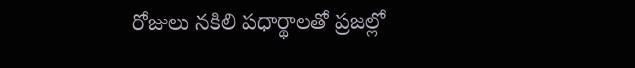రోజులు నకిలి పధార్థాలతో ప్రజల్లో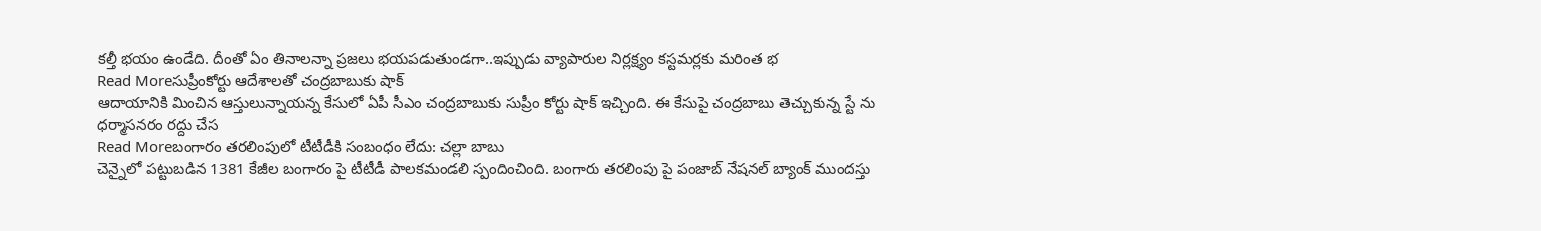కల్తీ భయం ఉండేది. దీంతో ఏం తినాలన్నా ప్రజలు భయపడుతుండగా..ఇప్పుడు వ్యాపారుల నిర్లక్ష్యం కస్టమర్లకు మరింత భ
Read Moreసుప్రీంకోర్టు ఆదేశాలతో చంద్రబాబుకు షాక్
ఆదాయానికి మించిన ఆస్తులున్నాయన్న కేసులో ఏపీ సీఎం చంద్రబాబుకు సుప్రీం కోర్టు షాక్ ఇచ్చింది. ఈ కేసుపై చంద్రబాబు తెచ్చుకున్న స్టే ను ధర్మాసనరం రద్దు చేస
Read Moreబంగారం తరలింపులో టీటీడీకి సంబంధం లేదు: చల్లా బాబు
చెన్నైలో పట్టుబడిన 1381 కేజీల బంగారం పై టీటీడీ పాలకమండలి స్పందించింది. బంగారు తరలింపు పై పంజాబ్ నేషనల్ బ్యాంక్ ముందస్తు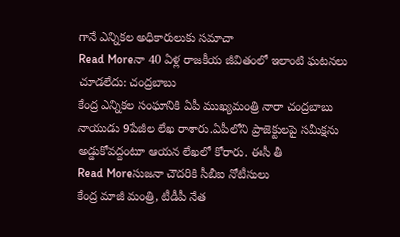గానే ఎన్నికల అధికారులుకు సమాచా
Read Moreనా 40 ఏళ్ల రాజకీయ జీవితంలో ఇలాంటి ఘటనలు చూడలేదు: చంద్రబాబు
కేంద్ర ఎన్నికల సంఘానికి ఏపీ ముఖ్యమంత్రి నారా చంద్రబాబు నాయుడు 9పేజీల లేఖ రాశారు.ఏపీలోని ప్రాజెక్టులపై సమీక్షను అడ్డుకోవద్దంటూ ఆయన లేఖలో కోరారు. ఈసీ తీ
Read Moreసుజనా చౌదరికి సీబీఐ నోటీసులు
కేంద్ర మాజీ మంత్రి, టీడీపీ నేత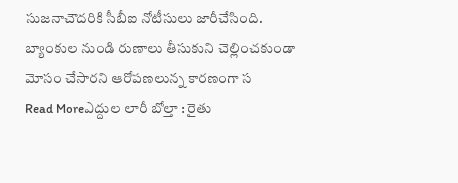సుజనాచౌదరికి సీబీఐ నోటీసులు జారీచేసింది. బ్యాంకుల నుండి రుణాలు తీసుకుని చెల్లించకుండా మోసం చేసారని ఆరోపణలున్న కారణంగా స
Read Moreఎద్దుల లారీ బోల్తా : రైతు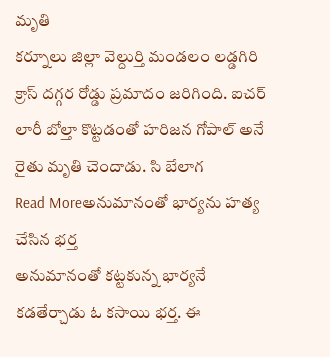మృతి
కర్నూలు జిల్లా వెల్దుర్తి మండలం లడ్డగిరి క్రాస్ దగ్గర రోడ్డు ప్రమాదం జరిగింది. ఐచర్ లారీ బోల్తా కొట్టడంతో హరిజన గోపాల్ అనే రైతు మృతి చెందాడు. సి బేలాగ
Read Moreఅనుమానంతో భార్యను హత్య చేసిన భర్త
అనుమానంతో కట్టకున్న భార్యనే కడతేర్చాడు ఓ కసాయి భర్త. ఈ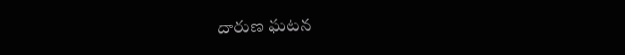దారుణ ఘటన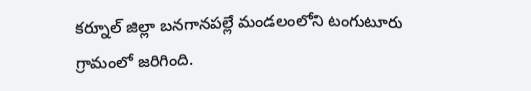కర్నూల్ జిల్లా బనగానపల్లే మండలంలోని టంగుటూరు గ్రామంలో జరిగింది.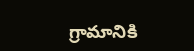గ్రామానికి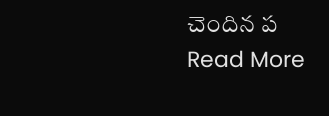చెందిన ప
Read More